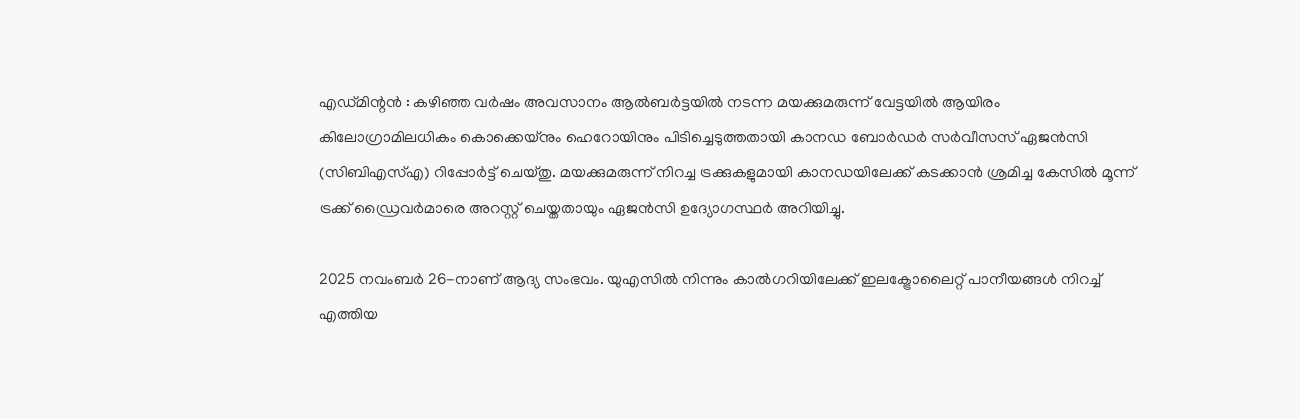എഡ്മിന്റൻ : കഴിഞ്ഞ വർഷം അവസാനം ആൽബർട്ടയിൽ നടന്ന മയക്കുമരുന്ന് വേട്ടയിൽ ആയിരം കിലോഗ്രാമിലധികം കൊക്കെയ്നും ഹെറോയിനും പിടിച്ചെടുത്തതായി കാനഡ ബോർഡർ സർവീസസ് ഏജൻസി (സിബിഎസ്എ) റിപ്പോർട്ട് ചെയ്തു. മയക്കുമരുന്ന് നിറച്ച ട്രക്കുകളുമായി കാനഡയിലേക്ക് കടക്കാൻ ശ്രമിച്ച കേസിൽ മൂന്ന് ട്രക്ക് ഡ്രൈവർമാരെ അറസ്റ്റ് ചെയ്തതായും ഏജൻസി ഉദ്യോഗസ്ഥർ അറിയിച്ചു.

2025 നവംബർ 26-നാണ് ആദ്യ സംഭവം. യുഎസിൽ നിന്നും കാൽഗറിയിലേക്ക് ഇലക്ട്രോലൈറ്റ് പാനീയങ്ങൾ നിറച്ച് എത്തിയ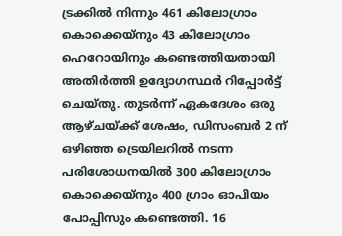ട്രക്കിൽ നിന്നും 461 കിലോഗ്രാം കൊക്കെയ്നും 43 കിലോഗ്രാം ഹെറോയിനും കണ്ടെത്തിയതായി അതിർത്തി ഉദ്യോഗസ്ഥർ റിപ്പോർട്ട് ചെയ്തു. തുടർന്ന് ഏകദേശം ഒരു ആഴ്ചയ്ക്ക് ശേഷം, ഡിസംബർ 2 ന് ഒഴിഞ്ഞ ട്രെയിലറിൽ നടന്ന പരിശോധനയിൽ 300 കിലോഗ്രാം കൊക്കെയ്നും 400 ഗ്രാം ഓപിയം പോപ്പിസും കണ്ടെത്തി. 16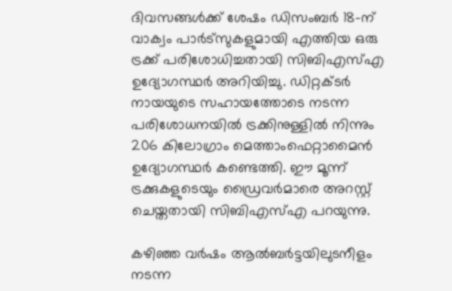ദിവസങ്ങൾക്ക് ശേഷം ഡിസംബർ 18-ന് വാക്വം പാർട്സുകളുമായി എത്തിയ ഒരു ട്രക്ക് പരിശോധിച്ചതായി സിബിഎസ്എ ഉദ്യോഗസ്ഥർ അറിയിച്ചു. ഡിറ്റക്ടർ നായയുടെ സഹായത്തോടെ നടന്ന പരിശോധനയിൽ ട്രക്കിനുള്ളിൽ നിന്നും 206 കിലോഗ്രാം മെത്താംഫെറ്റാമൈൻ ഉദ്യോഗസ്ഥർ കണ്ടെത്തി. ഈ മൂന്ന് ട്രക്കുകളുടെയും ഡ്രൈവർമാരെ അറസ്റ്റ് ചെയ്തതായി സിബിഎസ്എ പറയുന്നു.

കഴിഞ്ഞ വർഷം ആൽബർട്ടയിലുടനീളം നടന്ന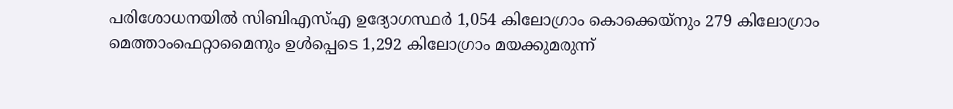പരിശോധനയിൽ സിബിഎസ്എ ഉദ്യോഗസ്ഥർ 1,054 കിലോഗ്രാം കൊക്കെയ്നും 279 കിലോഗ്രാം മെത്താംഫെറ്റാമൈനും ഉൾപ്പെടെ 1,292 കിലോഗ്രാം മയക്കുമരുന്ന്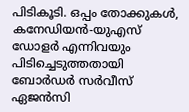പിടികൂടി. ഒപ്പം തോക്കുകൾ, കനേഡിയൻ-യുഎസ് ഡോളർ എന്നിവയും പിടിച്ചെടുത്തതായി ബോർഡർ സർവീസ് ഏജൻസി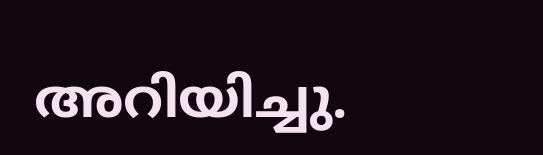അറിയിച്ചു.